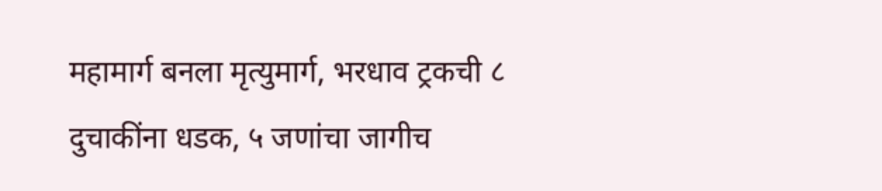महामार्ग बनला मृत्युमार्ग, भरधाव ट्रकची ८ दुचाकींना धडक, ५ जणांचा जागीच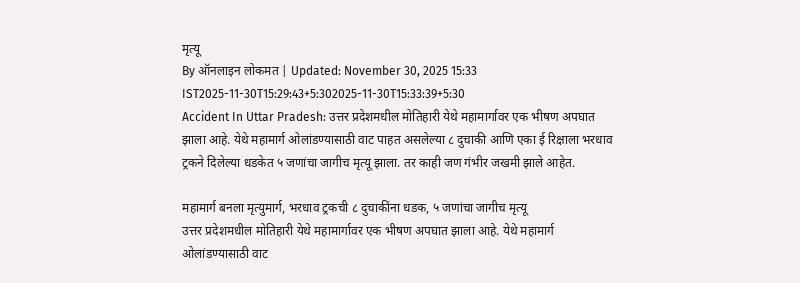मृत्यू
By ऑनलाइन लोकमत | Updated: November 30, 2025 15:33 IST2025-11-30T15:29:43+5:302025-11-30T15:33:39+5:30
Accident In Uttar Pradesh: उत्तर प्रदेशमधील मोतिहारी येथे महामार्गावर एक भीषण अपघात झाला आहे. येथे महामार्ग ओलांडण्यासाठी वाट पाहत असलेल्या ८ दुचाकी आणि एका ई रिक्षाला भरधाव ट्रकने दिलेल्या धडकेत ५ जणांचा जागीच मृत्यू झाला. तर काही जण गंभीर जखमी झाले आहेत.

महामार्ग बनला मृत्युमार्ग, भरधाव ट्रकची ८ दुचाकींना धडक, ५ जणांचा जागीच मृत्यू
उत्तर प्रदेशमधील मोतिहारी येथे महामार्गावर एक भीषण अपघात झाला आहे. येथे महामार्ग ओलांडण्यासाठी वाट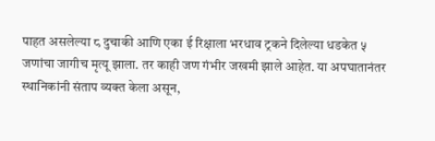पाहत असलेल्या ८ दुचाकी आणि एका ई रिक्षाला भरधाव ट्रकने दिलेल्या धडकेत ५ जणांचा जागीच मृत्यू झाला. तर काही जण गंभीर जखमी झाले आहेत. या अपघातानंतर स्थानिकांनी संताप व्यक्त केला असून,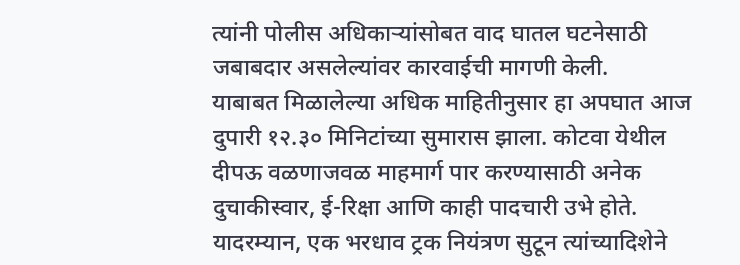त्यांनी पोलीस अधिकाऱ्यांसोबत वाद घातल घटनेसाठी जबाबदार असलेल्यांवर कारवाईची मागणी केली.
याबाबत मिळालेल्या अधिक माहितीनुसार हा अपघात आज दुपारी १२.३० मिनिटांच्या सुमारास झाला. कोटवा येथील दीपऊ वळणाजवळ माहमार्ग पार करण्यासाठी अनेक दुचाकीस्वार, ई-रिक्षा आणि काही पादचारी उभे होते. यादरम्यान, एक भरधाव ट्रक नियंत्रण सुटून त्यांच्यादिशेने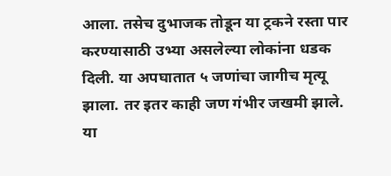आला. तसेच दुभाजक तोडून या ट्रकने रस्ता पार करण्यासाठी उभ्या असलेल्या लोकांना धडक दिली. या अपघातात ५ जणांचा जागीच मृत्यू झाला. तर इतर काही जण गंभीर जखमी झाले.
या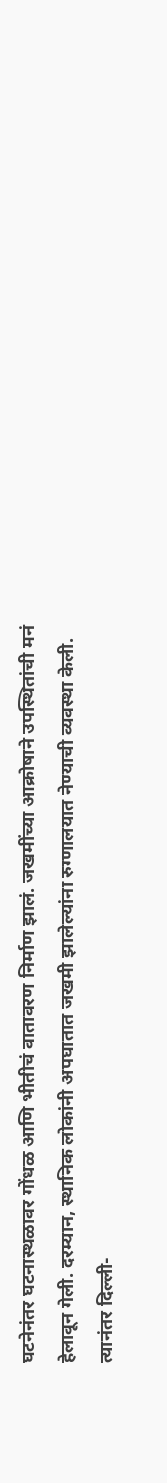घटनेनंतर घटनास्थळावर गोंधळ आणि भीतीचं वातावरण निर्माण झालं. जखमींच्या आक्रोषाने उपस्थितांची मनं हेलावून गेली. दरम्यान, स्थानिक लोकांनी अपघातात जखमी झालेल्यांना रुग्णालयात नेण्याची व्यवस्था केली. त्यानंतर दिल्ली-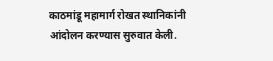काठमांडू महामार्ग रोखत स्थानिकांनी आंदोलन करण्यास सुरुवात केली.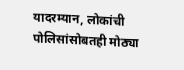यादरम्यान, लोकांची पोलिसांसोबतही मोठ्या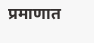प्रमाणात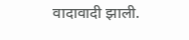वादावादी झाली.